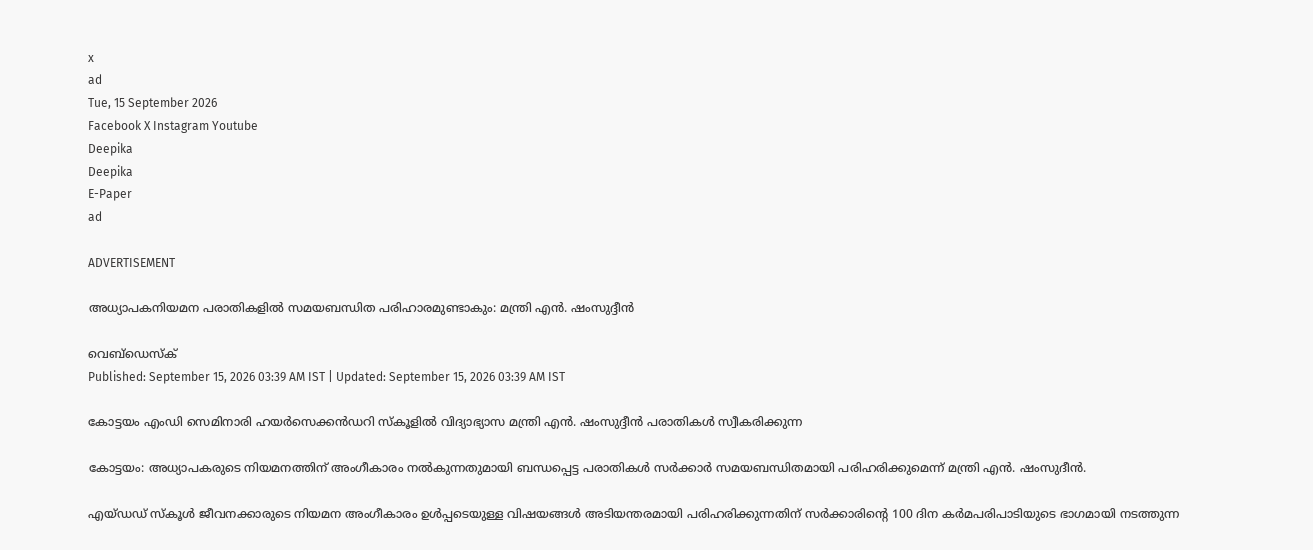x
ad
Tue, 15 September 2026
Facebook X Instagram Youtube
Deepika
Deepika
E-Paper
ad

ADVERTISEMENT

അധ്യാപകനിയമന പരാതികളില്‍ സമയബന്ധിത പരിഹാരമുണ്ടാകും: മന്ത്രി എന്‍. ഷംസുദ്ദീന്‍

വെബ്ഡെസ്ക്
Published: September 15, 2026 03:39 AM IST | Updated: September 15, 2026 03:39 AM IST

കോട്ടയം എംഡി സെമിനാരി ഹയര്‍സെക്കന്‍ഡറി സ്‌കൂളിൽ വിദ്യാഭ്യാസ മന്ത്രി എന്‍. ഷംസുദ്ദീന്‍ പരാതികള്‍ സ്വീകരിക്കുന്ന

കോട്ടയം: അധ്യാപകരുടെ നിയമനത്തിന് അംഗീകാരം നല്‍കുന്നതുമായി ബന്ധപ്പെട്ട പരാതികള്‍ സര്‍ക്കാര്‍ സമയബന്ധിതമായി പരിഹരിക്കുമെന്ന് മന്ത്രി എന്‍. ഷംസുദീന്‍.

എയ്ഡഡ് സ്‌കൂള്‍ ജീവനക്കാരുടെ നിയമന അംഗീകാരം ഉള്‍പ്പടെയുള്ള വിഷയങ്ങള്‍ അടിയന്തരമായി പരിഹരിക്കുന്നതിന് സര്‍ക്കാരിന്‍റെ 100 ദിന കര്‍മപരിപാടിയുടെ ഭാഗമായി നടത്തുന്ന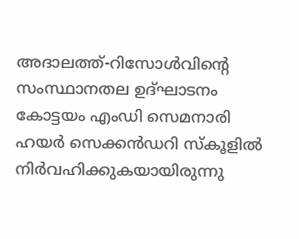അദാലത്ത്-റിസോള്‍വിന്‍റെ സംസ്ഥാനതല ഉദ്ഘാടനം കോട്ടയം എംഡി സെമനാരി ഹയര്‍ സെക്കന്‍ഡറി സ്‌കൂളില്‍ നിര്‍വഹിക്കുകയായിരുന്നു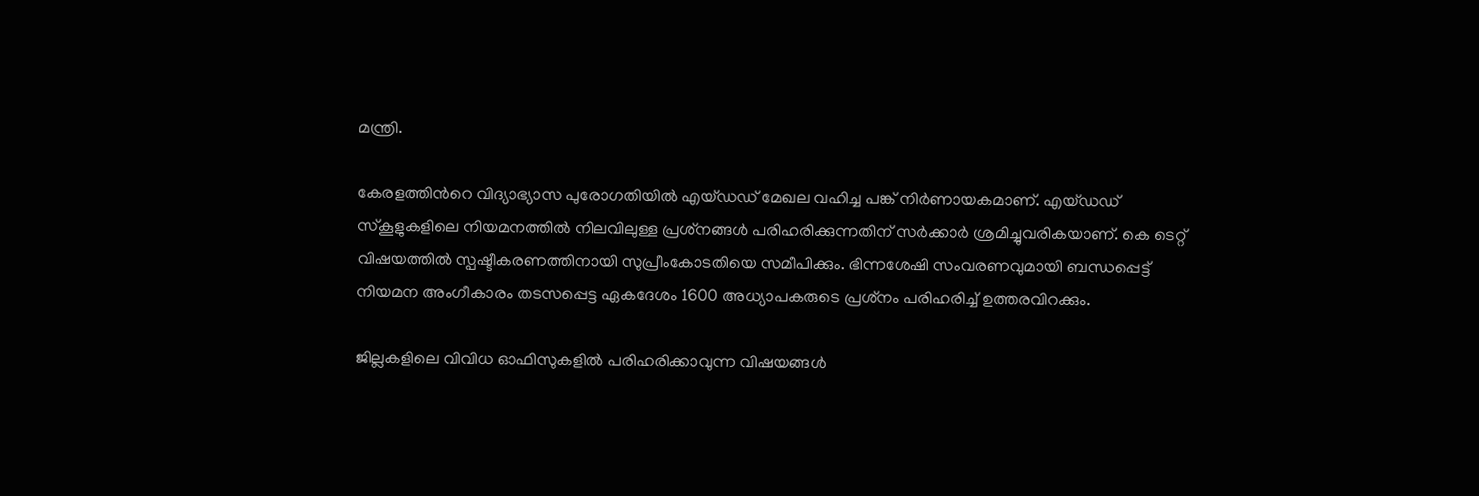മന്ത്രി.

കേരളത്തിന്‍റെ വിദ്യാഭ്യാസ പുരോഗതിയില്‍ എയ്ഡഡ് മേഖല വഹിച്ച പങ്ക് നിര്‍ണായകമാണ്. എയ്ഡഡ് സ്‌കൂളുകളിലെ നിയമനത്തില്‍ നിലവിലുള്ള പ്രശ്‌നങ്ങള്‍ പരിഹരിക്കുന്നതിന് സര്‍ക്കാര്‍ ശ്രമിച്ചുവരികയാണ്. കെ ടെറ്റ് വിഷയത്തില്‍ സ്പഷ്ടീകരണത്തിനായി സുപ്രീംകോടതിയെ സമീപിക്കും. ഭിന്നശേഷി സംവരണവുമായി ബന്ധപ്പെട്ട് നിയമന അംഗീകാരം തടസപ്പെട്ട ഏകദേശം 1600 അധ്യാപകരുടെ പ്രശ്‌നം പരിഹരിച്ച് ഉത്തരവിറക്കും.

ജില്ലകളിലെ വിവിധ ഓഫിസുകളില്‍ പരിഹരിക്കാവുന്ന വിഷയങ്ങള്‍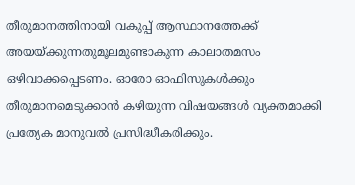തീരുമാനത്തിനായി വകുപ്പ് ആസ്ഥാനത്തേക്ക് അയയ്ക്കുന്നതുമൂലമുണ്ടാകുന്ന കാലാതമസം ഒഴിവാക്കപ്പെടണം. ഓരോ ഓഫിസുകള്‍ക്കും തീരുമാനമെടുക്കാന്‍ കഴിയുന്ന വിഷയങ്ങള്‍ വ്യക്തമാക്കി പ്രത്യേക മാനുവല്‍ പ്രസിദ്ധീകരിക്കും.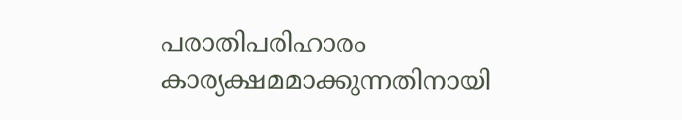പരാതിപരിഹാരം കാര്യക്ഷമമാക്കുന്നതിനായി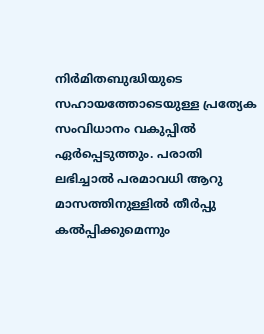നിര്‍മിതബുദ്ധിയുടെ സഹായത്തോടെയുള്ള പ്രത്യേക സംവിധാനം വകുപ്പില്‍ ഏര്‍പ്പെടുത്തും. പരാതി ലഭിച്ചാല്‍ പരമാവധി ആറു മാസത്തിനുള്ളില്‍ തീര്‍പ്പു കല്‍പ്പിക്കുമെന്നും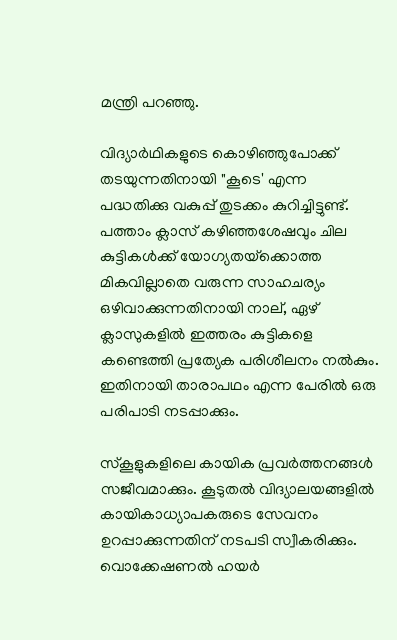മന്ത്രി പറഞ്ഞു.

വിദ്യാര്‍ഥികളുടെ കൊഴിഞ്ഞുപോക്ക് തടയുന്നതിനായി "കൂടെ' എന്ന പദ്ധതിക്കു വകുപ്പ് തുടക്കം കുറിച്ചിട്ടുണ്ട്. പത്താം ക്ലാസ് കഴിഞ്ഞശേഷവും ചില കുട്ടികള്‍ക്ക് യോഗ്യതയ്‌ക്കൊത്ത മികവില്ലാതെ വരുന്ന സാഹചര്യം ഒഴിവാക്കുന്നതിനായി നാല്, ഏഴ് ക്ലാസുകളില്‍ ഇത്തരം കുട്ടികളെ കണ്ടെത്തി പ്രത്യേക പരിശീലനം നല്‍കും. ഇതിനായി താരാപഥം എന്ന പേരില്‍ ഒരു പരിപാടി നടപ്പാക്കും.

സ്‌കൂളുകളിലെ കായിക പ്രവര്‍ത്തനങ്ങള്‍ സജീവമാക്കും. കൂടുതല്‍ വിദ്യാലയങ്ങളില്‍ കായികാധ്യാപകരുടെ സേവനം ഉറപ്പാക്കുന്നതിന് നടപടി സ്വീകരിക്കും. വൊക്കേഷണല്‍ ഹയര്‍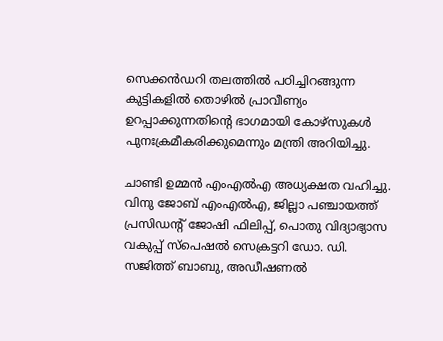സെക്കന്‍ഡറി തലത്തില്‍ പഠിച്ചിറങ്ങുന്ന കുട്ടികളില്‍ തൊഴില്‍ പ്രാവീണ‍്യം ഉറപ്പാക്കുന്നതിന്‍റെ ഭാഗമായി കോഴ്‌സുകള്‍ പുനഃക്രമീകരിക്കുമെന്നും മന്ത്രി അറിയിച്ചു.

ചാണ്ടി ഉമ്മന്‍ എംഎല്‍എ അധ്യക്ഷത വഹിച്ചു. വിനു ജോബ് എംഎല്‍എ, ജില്ലാ പഞ്ചായത്ത് പ്രസിഡന്‍റ് ജോഷി ഫിലിപ്പ്, പൊതു വിദ്യാഭ്യാസ വകുപ്പ് സ്‌പെഷല്‍ സെക്രട്ടറി ഡോ. ഡി. സജിത്ത് ബാബു, അഡീഷണല്‍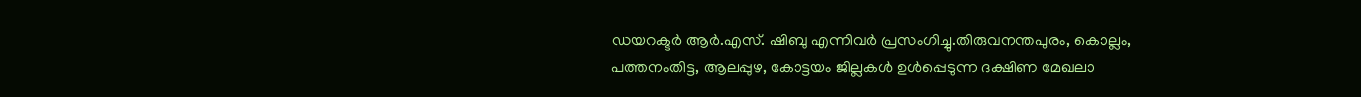ഡയറക്ടര്‍ ആര്‍.എസ്. ഷിബു എന്നിവര്‍ പ്രസംഗിച്ചു.തിരുവനന്തപുരം, കൊല്ലം, പത്തനംതിട്ട, ആലപ്പുഴ, കോട്ടയം ജില്ലകള്‍ ഉള്‍പ്പെടുന്ന ദക്ഷിണ മേഖലാ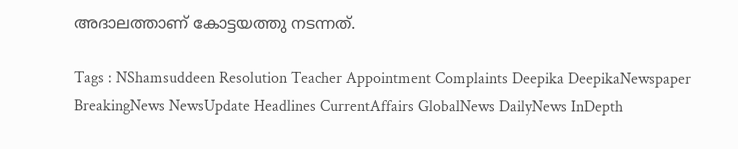അദാലത്താണ് കോട്ടയത്തു നടന്നത്.

Tags : NShamsuddeen Resolution Teacher Appointment Complaints Deepika DeepikaNewspaper BreakingNews NewsUpdate Headlines CurrentAffairs GlobalNews DailyNews InDepth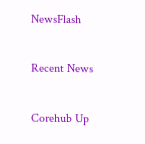NewsFlash

Recent News

Corehub Up